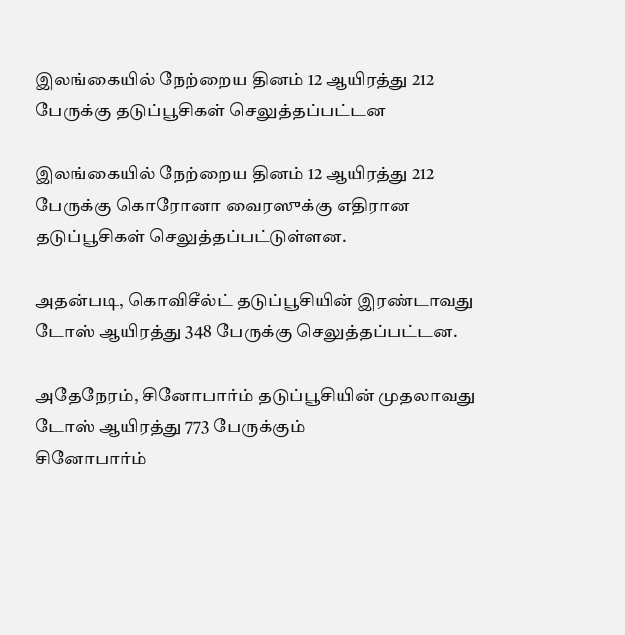இலங்கையில் நேற்றைய தினம் 12 ஆயிரத்து 212 பேருக்கு தடுப்பூசிகள் செலுத்தப்பட்டன

இலங்கையில் நேற்றைய தினம் 12 ஆயிரத்து 212 பேருக்கு கொரோனா வைரஸுக்கு எதிரான தடுப்பூசிகள் செலுத்தப்பட்டுள்ளன.

அதன்படி, கொவிசீல்ட் தடுப்பூசியின் இரண்டாவது டோஸ் ஆயிரத்து 348 பேருக்கு செலுத்தப்பட்டன.

அதேநேரம், சினோபார்ம் தடுப்பூசியின் முதலாவது டோஸ் ஆயிரத்து 773 பேருக்கும்
சினோபார்ம்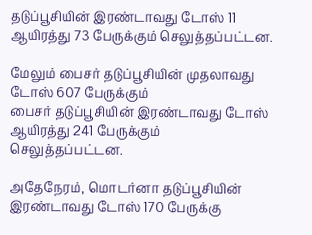தடுப்பூசியின் இரண்டாவது டோஸ் 11 ஆயிரத்து 73 பேருக்கும் செலுத்தப்பட்டன.

மேலும் பைசர் தடுப்பூசியின் முதலாவது டோஸ் 607 பேருக்கும்
பைசர் தடுப்பூசியின் இரண்டாவது டோஸ் ஆயிரத்து 241 பேருக்கும்  செலுத்தப்பட்டன.

அதேநேரம், மொடர்னா தடுப்பூசியின் இரண்டாவது டோஸ் 170 பேருக்கு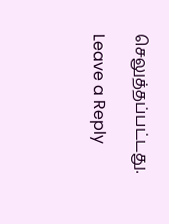செலுத்தப்பட்டது.

Leave a Reply